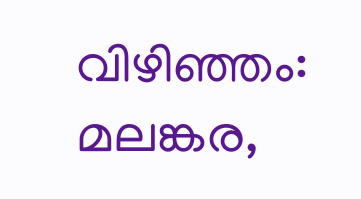വിഴിഞ്ഞം: മലങ്കര,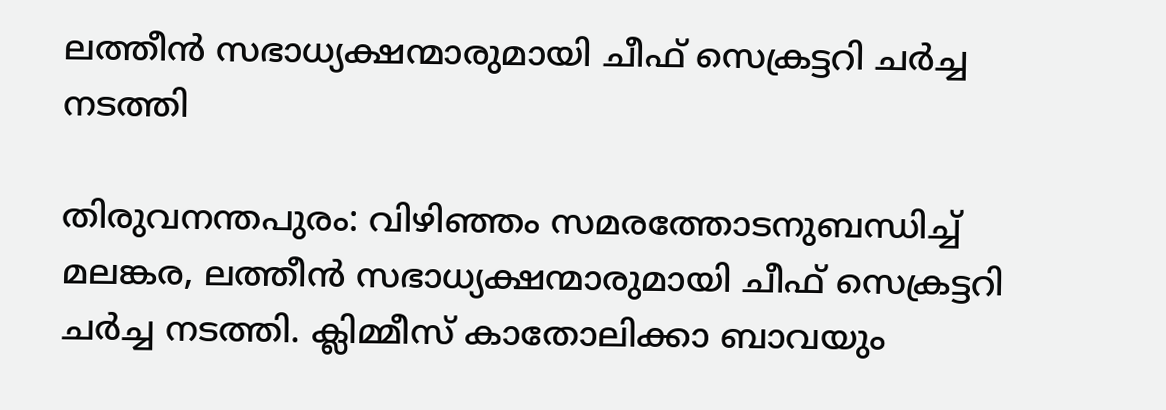ലത്തീന്‍ സഭാധ്യക്ഷന്മാരുമായി ചീഫ് സെക്രട്ടറി ചര്‍ച്ച നടത്തി

തിരുവനന്തപുരം: വിഴിഞ്ഞം സമരത്തോടനുബന്ധിച്ച് മലങ്കര, ലത്തീന്‍ സഭാധ്യക്ഷന്മാരുമായി ചീഫ് സെക്രട്ടറി ചര്‍ച്ച നടത്തി. ക്ലിമ്മീസ് കാതോലിക്കാ ബാവയും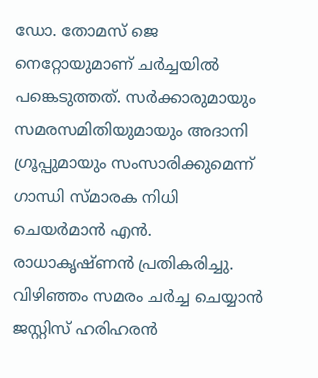ഡോ. തോമസ് ജെ നെറ്റോയുമാണ് ചര്‍ച്ചയില്‍ പങ്കെടുത്തത്. സര്‍ക്കാരുമായും സമരസമിതിയുമായും അദാനി ഗ്രൂപ്പുമായും സംസാരിക്കുമെന്ന് ഗാന്ധി സ്മാരക നിധി ചെയര്‍മാന്‍ എന്‍. രാധാകൃഷ്ണന്‍ പ്രതികരിച്ചു. വിഴിഞ്ഞം സമരം ചര്‍ച്ച ചെയ്യാന്‍ ജസ്റ്റിസ് ഹരിഹരന്‍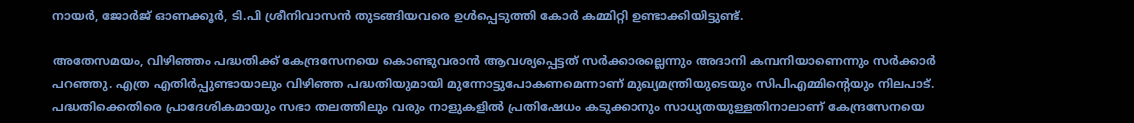നായര്‍, ജോര്‍ജ് ഓണക്കൂര്‍, ടി.പി ശ്രീനിവാസന്‍ തുടങ്ങിയവരെ ഉള്‍പ്പെടുത്തി കോര്‍ കമ്മിറ്റി ഉണ്ടാക്കിയിട്ടുണ്ട്.

അതേസമയം, വിഴിഞ്ഞം പദ്ധതിക്ക് കേന്ദ്രസേനയെ കൊണ്ടുവരാന്‍ ആവശ്യപ്പെട്ടത് സര്‍ക്കാരല്ലെന്നും അദാനി കമ്പനിയാണെന്നും സര്‍ക്കാര്‍ പറഞ്ഞു. എത്ര എതിര്‍പ്പുണ്ടായാലും വിഴിഞ്ഞ പദ്ധതിയുമായി മുന്നോട്ടുപോകണമെന്നാണ് മുഖ്യമന്ത്രിയുടെയും സിപിഎമ്മിന്റെയും നിലപാട്. പദ്ധതിക്കെതിരെ പ്രാദേശികമായും സഭാ തലത്തിലും വരും നാളുകളില്‍ പ്രതിഷേധം കടുക്കാനും സാധ്യതയുള്ളതിനാലാണ് കേന്ദ്രസേനയെ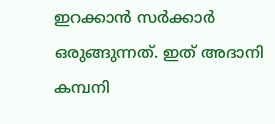ഇറക്കാന്‍ സര്‍ക്കാര്‍ ഒരുങ്ങുന്നത്. ഇത് അദാനി കമ്പനി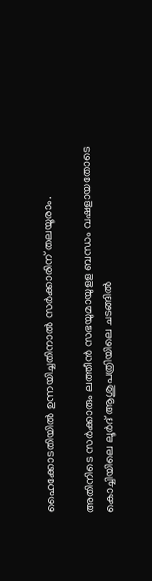ഹൈക്കോടതിയില്‍ ഉന്നയിച്ചതിനാല്‍ സര്‍ക്കാരിന് തലയൂരാം.

അതിനിടെ സര്‍ക്കാരും ലത്തീന്‍ സഭയുമായുളള ബന്ധം വഷളായതോടെ കൊച്ചിയിലെ ലൂര്‍ദ് ആശുപത്രിയിലെ ചടങ്ങില്‍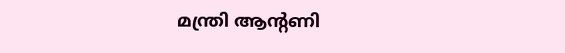മന്ത്രി ആന്റണി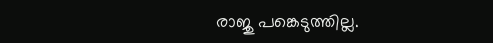രാജു പങ്കെടുത്തില്ല.